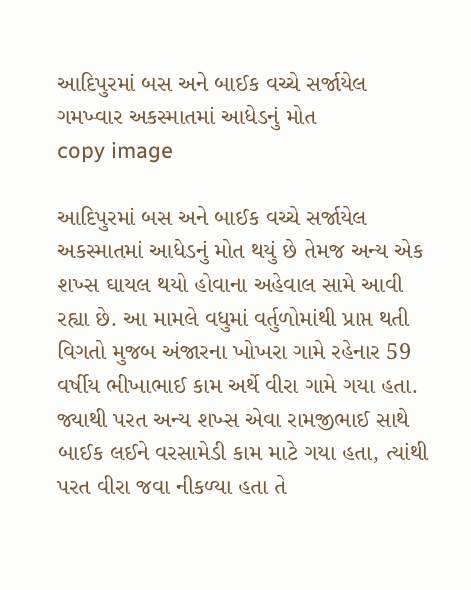આદિપુરમાં બસ અને બાઈક વચ્ચે સર્જાયેલ ગમખ્વાર અકસ્માતમાં આધેડનું મોત
copy image

આદિપુરમાં બસ અને બાઈક વચ્ચે સર્જાયેલ અકસ્માતમાં આધેડનું મોત થયું છે તેમજ અન્ય એક શખ્સ ઘાયલ થયો હોવાના અહેવાલ સામે આવી રહ્યા છે. આ મામલે વધુમાં વર્તુળોમાંથી પ્રાપ્ત થતી વિગતો મુજબ અંજારના ખોખરા ગામે રહેનાર 59 વર્ષીય ભીખાભાઈ કામ અર્થે વીરા ગામે ગયા હતા. જ્યાથી પરત અન્ય શખ્સ એવા રામજીભાઈ સાથે બાઈક લઈને વરસામેડી કામ માટે ગયા હતા, ત્યાંથી પરત વીરા જવા નીકળ્યા હતા તે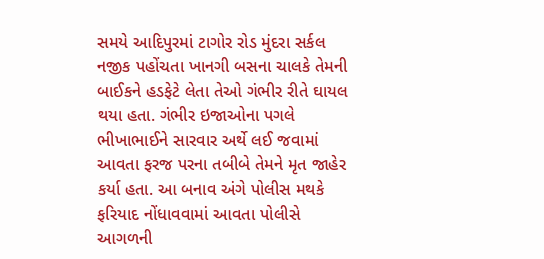સમયે આદિપુરમાં ટાગોર રોડ મુંદરા સર્કલ નજીક પહોંચતા ખાનગી બસના ચાલકે તેમની બાઈકને હડફેટે લેતા તેઓ ગંભીર રીતે ઘાયલ થયા હતા. ગંભીર ઇજાઓના પગલે ભીખાભાઈને સારવાર અર્થે લઈ જવામાં આવતા ફરજ પરના તબીબે તેમને મૃત જાહેર કર્યા હતા. આ બનાવ અંગે પોલીસ મથકે ફરિયાદ નોંધાવવામાં આવતા પોલીસે આગળની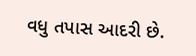વધુ તપાસ આદરી છે.